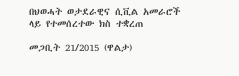በህወሓት ወታደራዊና ሲቪል አመራሮች ላይ የተመሰረተው ክስ ተቋረጠ

መጋቢት 21/2015 (ዋልታ)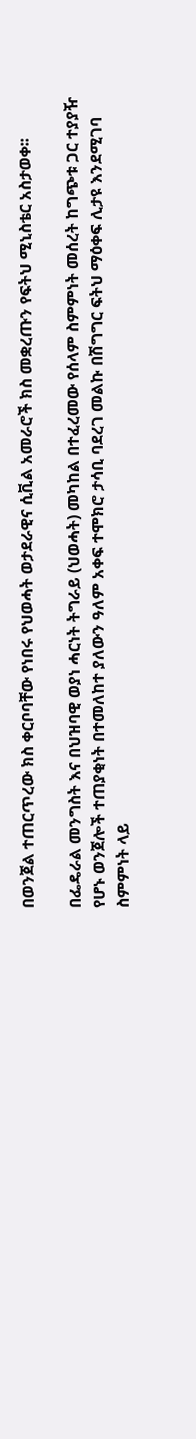በወንጀል ተጠርጥረው ክስ ቀርቦባቸው የነበሩ የህወሓት ወታደራዊና ሲቪል አመራሮች ክስ መቋረጡን የፍትህ ሚኒስቴር አስታወቀ፡፡

በፌዴራል መንግስት እና በህዝባዊ ወያነ ሓርነት ትግራይ (ህወሓት) መካከል በተፈረመው የሰላም ስምምነት መሰረት ከግጭቱ ጋር ተያያዥ የሆኑ ወንጀሎች ተጠያቂነት በተመለከተ ያለውን ዓለም አቀፍ ተሞክሮ ታሳቢ ባደረገ መልኩ በሽግግር ፍትህ ማዕቀፍ ሊታዩ እንደሚገባ ስምምነት ላይ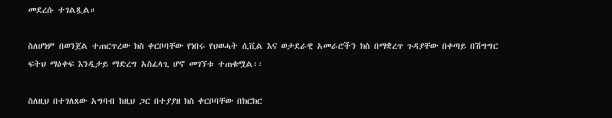መደረሱ ተገልጿል።

ስለሆነም በወንጀል ተጠርጥረው ክስ ቀርቦባቸው የነበሩ የህወሓት ሲቪል እና ወታደራዊ አመራሮችን ክስ በማቋረጥ ጉዳያቸው በቀጣይ በሽግግር ፍትህ ማዕቀፍ እንዲታይ ማድረግ አስፈላጊ ሆኖ መገኘቱ ተጠቁሟል፡፡

ስለዚህ በተገለጸው አግባብ ከዚህ ጋር በተያያዘ ክስ ቀርቦባቸው በክርክር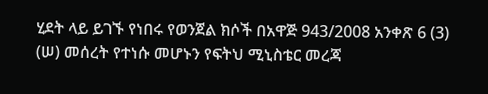ሂደት ላይ ይገኙ የነበሩ የወንጀል ክሶች በአዋጅ 943/2008 አንቀጽ 6 (3) (ሠ) መሰረት የተነሱ መሆኑን የፍትህ ሚኒስቴር መረጃ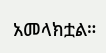አመላክቷል።